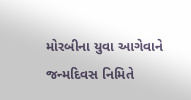મોરબીના યુવા આગેવાને જન્મદિવસ નિમિતે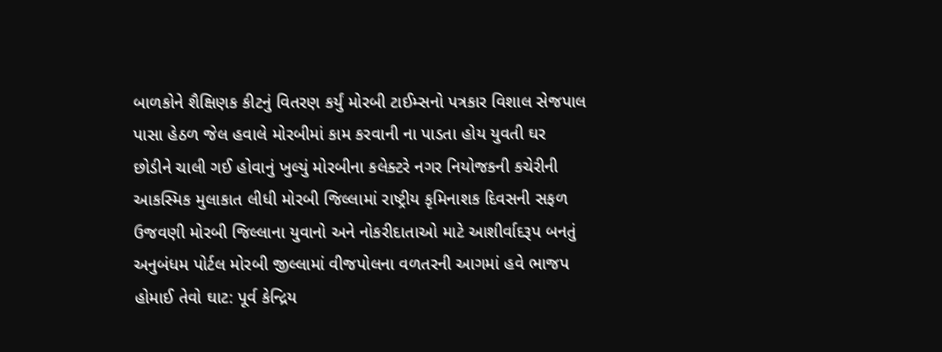બાળકોને શૈક્ષિણક કીટનું વિતરણ કર્યું મોરબી ટાઈમ્સનો પત્રકાર વિશાલ સેજપાલ પાસા હેઠળ જેલ હવાલે મોરબીમાં કામ કરવાની ના પાડતા હોય યુવતી ઘર છોડીને ચાલી ગઈ હોવાનું ખુલ્યું મોરબીના કલેક્ટરે નગર નિયોજકની કચેરીની આકસ્મિક મુલાકાત લીધી મોરબી જિલ્લામાં રાષ્ટ્રીય કૃમિનાશક દિવસની સફળ ઉજવણી મોરબી જિલ્લાના યુવાનો અને નોકરીદાતાઓ માટે આશીર્વાદરૂપ બનતું અનુબંધમ પોર્ટલ મોરબી જીલ્લામાં વીજપોલના વળતરની આગમાં હવે ભાજપ હોમાઈ તેવો ઘાટ: પૂર્વ કેન્દ્રિય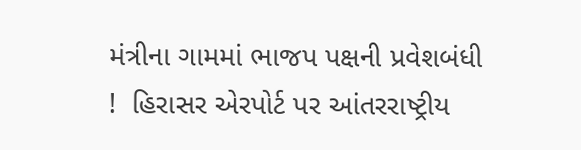મંત્રીના ગામમાં ભાજપ પક્ષની પ્રવેશબંધી !  હિરાસર એરપોર્ટ પર આંતરરાષ્ટ્રીય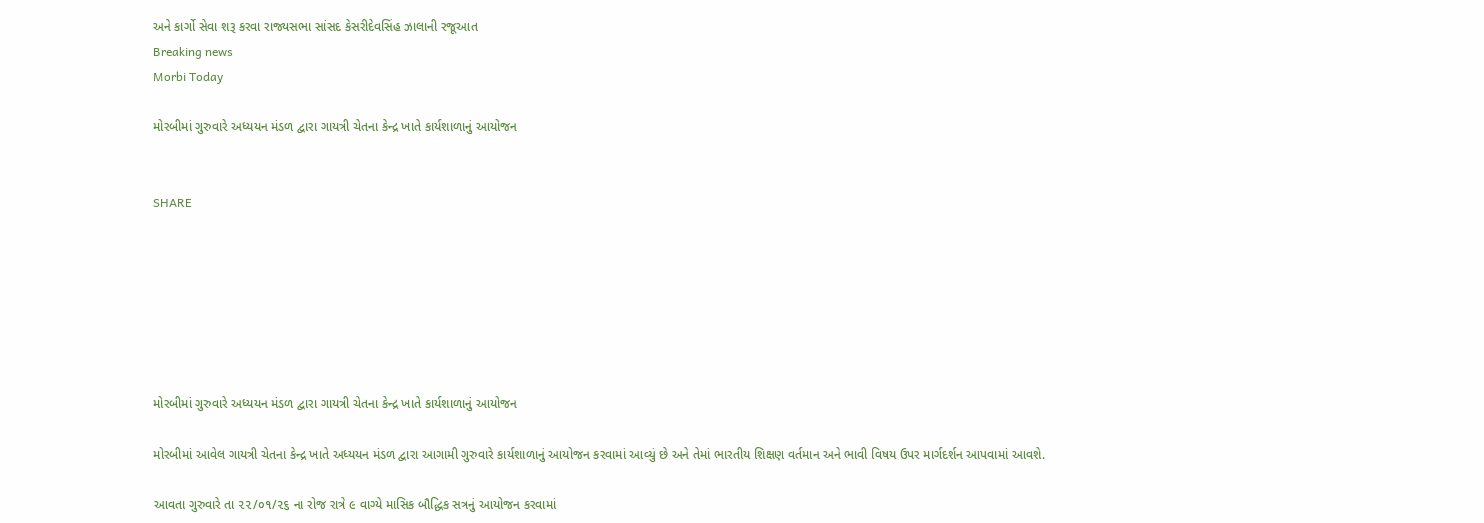અને કાર્ગો સેવા શરૂ કરવા રાજ્યસભા સાંસદ કેસરીદેવસિંહ ઝાલાની રજૂઆત
Breaking news
Morbi Today

મોરબીમાં ગુરુવારે અધ્યયન મંડળ દ્વારા ગાયત્રી ચેતના કેન્દ્ર ખાતે કાર્યશાળાનું આયોજન


SHARE







મોરબીમાં ગુરુવારે અધ્યયન મંડળ દ્વારા ગાયત્રી ચેતના કેન્દ્ર ખાતે કાર્યશાળાનું આયોજન

મોરબીમાં આવેલ ગાયત્રી ચેતના કેન્દ્ર ખાતે અધ્યયન મંડળ દ્વારા આગામી ગુરુવારે કાર્યશાળાનું આયોજન કરવામાં આવ્યું છે અને તેમાં ભારતીય શિક્ષણ વર્તમાન અને ભાવી વિષય ઉપર માર્ગદર્શન આપવામાં આવશે.

આવતા ગુરુવારે તા ૨૨/૦૧/૨૬ ના રોજ રાત્રે ૯ વાગ્યે માસિક બૌદ્ધિક સત્રનું આયોજન કરવામાં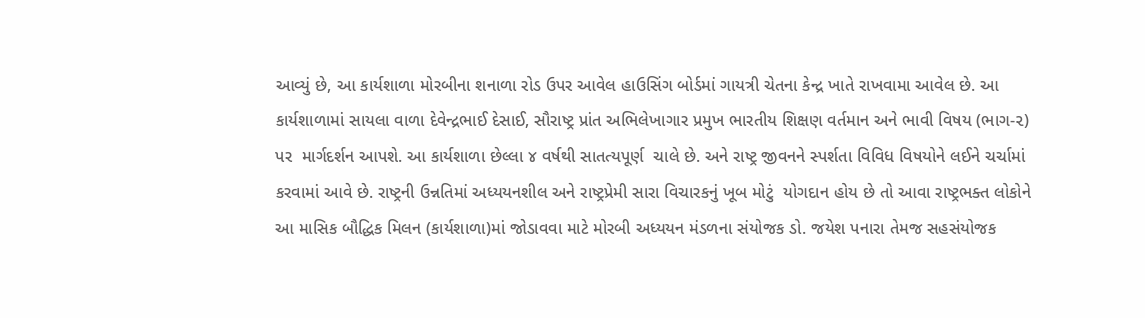આવ્યું છે, આ કાર્યશાળા મોરબીના શનાળા રોડ ઉપર આવેલ હાઉસિંગ બોર્ડમાં ગાયત્રી ચેતના કેન્દ્ર ખાતે રાખવામા આવેલ છે. આ કાર્યશાળામાં સાયલા વાળા દેવેન્દ્રભાઈ દેસાઈ, સૌરાષ્ટ્ર પ્રાંત અભિલેખાગાર પ્રમુખ ભારતીય શિક્ષણ વર્તમાન અને ભાવી વિષય (ભાગ-૨) પર  માર્ગદર્શન આપશે. આ કાર્યશાળા છેલ્લા ૪ વર્ષથી સાતત્યપૂર્ણ  ચાલે છે. અને રાષ્ટ્ર જીવનને સ્પર્શતા વિવિધ વિષયોને લઈને ચર્ચામાં કરવામાં આવે છે. રાષ્ટ્રની ઉન્નતિમાં અધ્યયનશીલ અને રાષ્ટ્રપ્રેમી સારા વિચારકનું ખૂબ મોટું  યોગદાન હોય છે તો આવા રાષ્ટ્રભક્ત લોકોને આ માસિક બૌદ્ધિક મિલન (કાર્યશાળા)માં જોડાવવા માટે મોરબી અધ્યયન મંડળના સંયોજક ડો. જયેશ પનારા તેમજ સહસંયોજક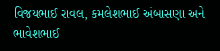વિજયભાઈ રાવલ, કમલેશભાઈ અંબાસણા અને ભાવેશભાઈ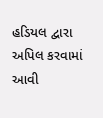હડિયલ દ્વારા અપિલ કરવામાં આવી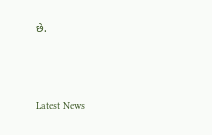છે.






Latest News